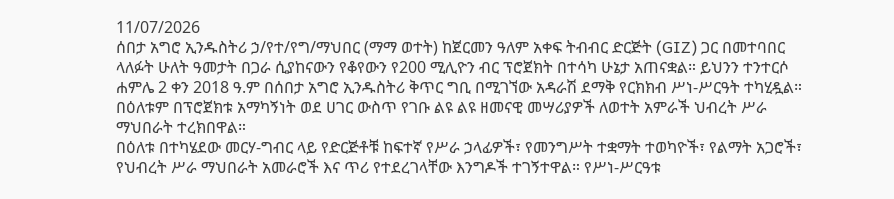11/07/2026
ሰበታ አግሮ ኢንዱስትሪ ኃ/የተ/የግ/ማህበር (ማማ ወተት) ከጀርመን ዓለም አቀፍ ትብብር ድርጅት (GIZ) ጋር በመተባበር ላለፉት ሁለት ዓመታት በጋራ ሲያከናውን የቆየውን የ200 ሚሊዮን ብር ፕሮጀክት በተሳካ ሁኔታ አጠናቋል። ይህንን ተንተርሶ ሐምሌ 2 ቀን 2018 ዓ.ም በሰበታ አግሮ ኢንዱስትሪ ቅጥር ግቢ በሚገኘው አዳራሽ ደማቅ የርክክብ ሥነ-ሥርዓት ተካሂዷል። በዕለቱም በፕሮጀክቱ አማካኝነት ወደ ሀገር ውስጥ የገቡ ልዩ ልዩ ዘመናዊ መሣሪያዎች ለወተት አምራች ህብረት ሥራ ማህበራት ተረክበዋል።
በዕለቱ በተካሄደው መርሃ-ግብር ላይ የድርጅቶቹ ከፍተኛ የሥራ ኃላፊዎች፣ የመንግሥት ተቋማት ተወካዮች፣ የልማት አጋሮች፣ የህብረት ሥራ ማህበራት አመራሮች እና ጥሪ የተደረገላቸው እንግዶች ተገኝተዋል። የሥነ-ሥርዓቱ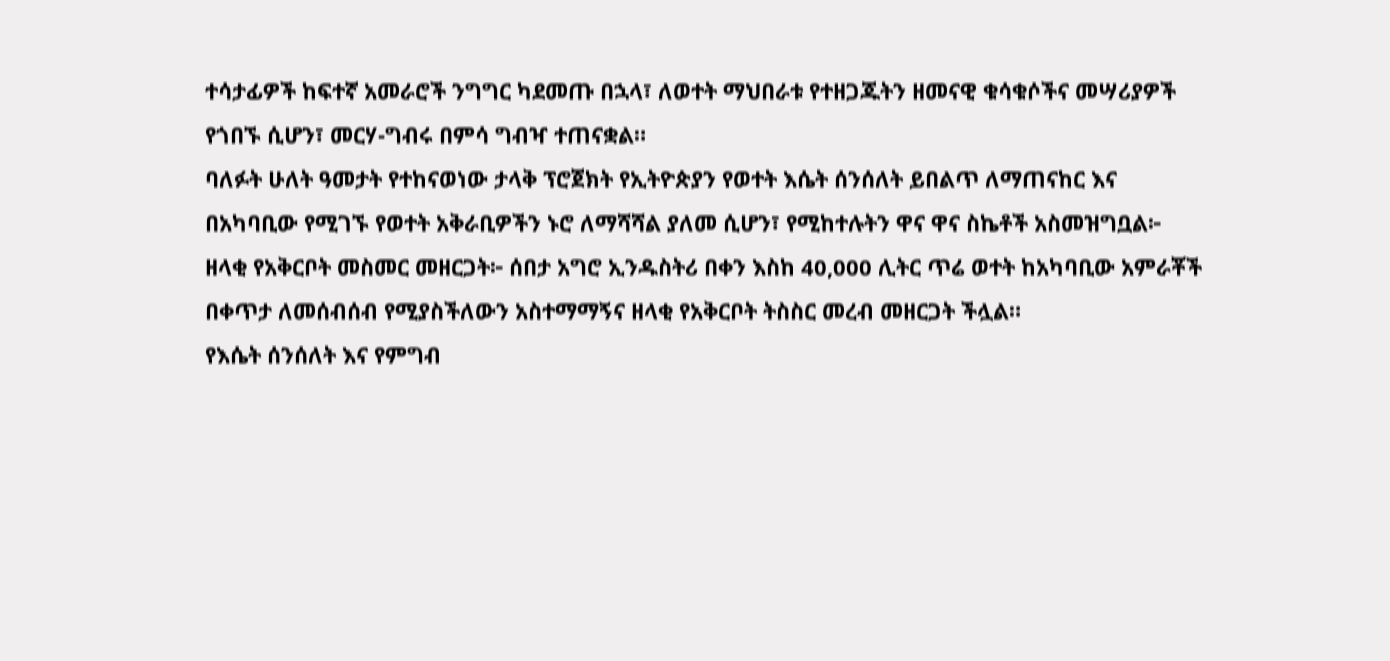ተሳታፊዎች ከፍተኛ አመራሮች ንግግር ካደመጡ በኋላ፣ ለወተት ማህበራቱ የተዘጋጁትን ዘመናዊ ቁሳቁሶችና መሣሪያዎች የጎበኙ ሲሆን፣ መርሃ-ግብሩ በምሳ ግብዣ ተጠናቋል።
ባለፉት ሁለት ዓመታት የተከናወነው ታላቅ ፕሮጀክት የኢትዮጵያን የወተት እሴት ሰንሰለት ይበልጥ ለማጠናከር እና በአካባቢው የሚገኙ የወተት አቅራቢዎችን ኑሮ ለማሻሻል ያለመ ሲሆን፣ የሚከተሉትን ዋና ዋና ስኬቶች አስመዝግቧል፦
ዘላቂ የአቅርቦት መስመር መዘርጋት፦ ሰበታ አግሮ ኢንዱስትሪ በቀን እስከ 40,000 ሊትር ጥሬ ወተት ከአካባቢው አምራቾች በቀጥታ ለመሰብሰብ የሚያስችለውን አስተማማኝና ዘላቂ የአቅርቦት ትስስር መረብ መዘርጋት ችሏል።
የእሴት ሰንሰለት እና የምግብ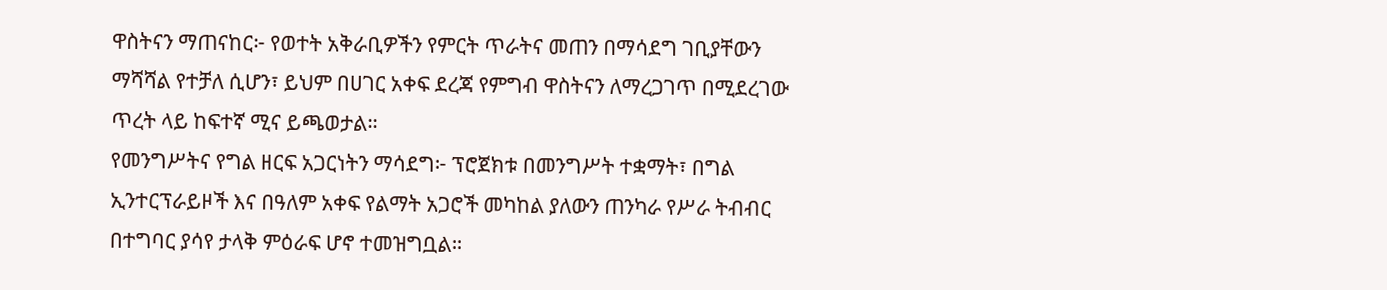ዋስትናን ማጠናከር፦ የወተት አቅራቢዎችን የምርት ጥራትና መጠን በማሳደግ ገቢያቸውን ማሻሻል የተቻለ ሲሆን፣ ይህም በሀገር አቀፍ ደረጃ የምግብ ዋስትናን ለማረጋገጥ በሚደረገው ጥረት ላይ ከፍተኛ ሚና ይጫወታል።
የመንግሥትና የግል ዘርፍ አጋርነትን ማሳደግ፦ ፕሮጀክቱ በመንግሥት ተቋማት፣ በግል ኢንተርፕራይዞች እና በዓለም አቀፍ የልማት አጋሮች መካከል ያለውን ጠንካራ የሥራ ትብብር በተግባር ያሳየ ታላቅ ምዕራፍ ሆኖ ተመዝግቧል።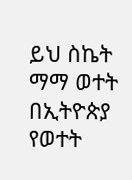ይህ ስኬት ማማ ወተት በኢትዮጵያ የወተት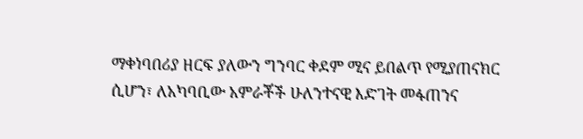ማቀነባበሪያ ዘርፍ ያለውን ግንባር ቀደም ሚና ይበልጥ የሚያጠናክር ሲሆን፣ ለአካባቢው አምራቾች ሁለንተናዊ እድገት መፋጠንና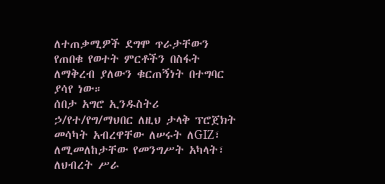ለተጠቃሚዎች ደግሞ ጥራታቸውን የጠበቁ የወተት ምርቶችን በስፋት ለማቅረብ ያለውን ቁርጠኝነት በተግባር ያሳየ ነው።
ሰበታ አግሮ ኢንዱስትሪ ኃ/የተ/የግ/ማህበር ለዚህ ታላቅ ፕሮጀክት መሳካት አብረዋቸው ለሠሩት ለGIZ፣ ለሚመለከታቸው የመንግሥት አካላት፣ ለህብረት ሥራ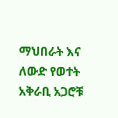ማህበራት እና ለውድ የወተት አቅራቢ አጋሮቹ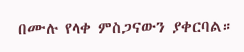በሙሉ የላቀ ምስጋናውን ያቀርባል።